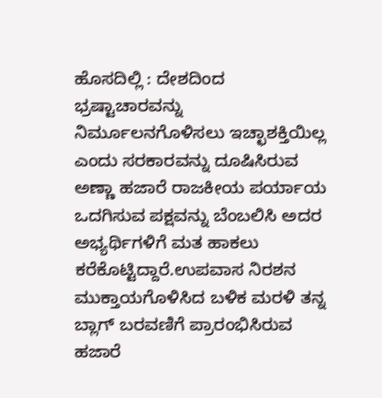ಹೊಸದಿಲ್ಲಿ : ದೇಶದಿಂದ ಭ್ರಷ್ಟಾಚಾರವನ್ನು ನಿರ್ಮೂಲನಗೊಳಿಸಲು ಇಚ್ಛಾಶಕ್ತಿಯಿಲ್ಲ ಎಂದು ಸರಕಾರವನ್ನು ದೂಷಿಸಿರುವ ಅಣ್ಣಾ ಹಜಾರೆ ರಾಜಕೀಯ ಪರ್ಯಾಯ ಒದಗಿಸುವ ಪಕ್ಷವನ್ನು ಬೆಂಬಲಿಸಿ ಅದರ ಅಭ್ಯರ್ಥಿಗಳಿಗೆ ಮತ ಹಾಕಲು ಕರೆಕೊಟ್ಟಿದ್ದಾರೆ.ಉಪವಾಸ ನಿರಶನ ಮುಕ್ತಾಯಗೊಳಿಸಿದ ಬಳಿಕ ಮರಳಿ ತನ್ನ ಬ್ಲಾಗ್ ಬರವಣಿಗೆ ಪ್ರಾರಂಭಿಸಿರುವ ಹಜಾರೆ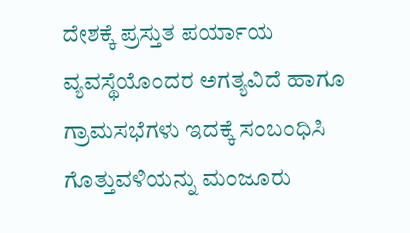ದೇಶಕ್ಕೆ ಪ್ರಸ್ತುತ ಪರ್ಯಾಯ ವ್ಯವಸ್ಥೆಯೊಂದರ ಅಗತ್ಯವಿದೆ ಹಾಗೂ ಗ್ರಾಮಸಭೆಗಳು ಇದಕ್ಕೆ ಸಂಬಂಧಿಸಿ ಗೊತ್ತುವಳಿಯನ್ನು ಮಂಜೂರು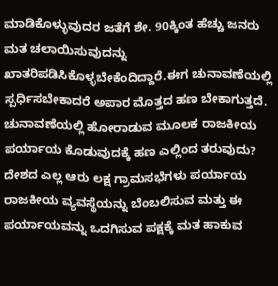ಮಾಡಿಕೊಳ್ಳುವುದರ ಜತೆಗೆ ಶೇ. 90ಕ್ಕಿಂತ ಹೆಚ್ಚು ಜನರು ಮತ ಚಲಾಯಿಸುವುದನ್ನು ಖಾತರಿಪಡಿಸಿಕೊಳ್ಳಬೇಕೆಂದಿದ್ದಾರೆ.ಈಗ ಚುನಾವಣೆಯಲ್ಲಿ ಸ್ಪರ್ಧಿಸಬೇಕಾದರೆ ಅಪಾರ ಮೊತ್ತದ ಹಣ ಬೇಕಾಗುತ್ತದೆ. ಚುನಾವಣೆಯಲ್ಲಿ ಹೋರಾಡುವ ಮೂಲಕ ರಾಜಕೀಯ ಪರ್ಯಾಯ ಕೊಡುವುದಕ್ಕೆ ಹಣ ಎಲ್ಲಿಂದ ತರುವುದು? ದೇಶದ ಎಲ್ಲ ಆರು ಲಕ್ಷ ಗ್ರಾಮಸಭೆಗಳು ಪರ್ಯಾಯ ರಾಜಕೀಯ ವ್ಯವಸ್ಥೆಯನ್ನು ಬೆಂಬಲಿಸುವ ಮತ್ತು ಈ ಪರ್ಯಾಯವನ್ನು ಒದಗಿಸುವ ಪಕ್ಷಕ್ಕೆ ಮತ ಹಾಕುವ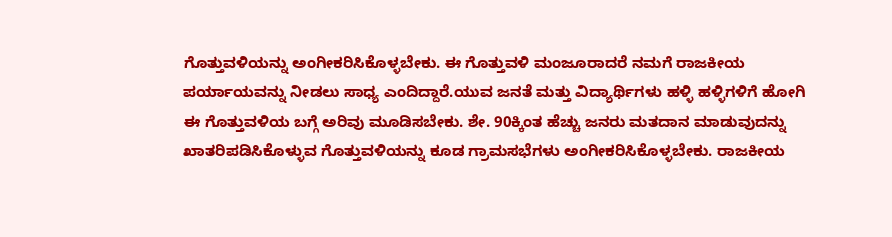ಗೊತ್ತುವಳಿಯನ್ನು ಅಂಗೀಕರಿಸಿಕೊಳ್ಳಬೇಕು. ಈ ಗೊತ್ತುವಳಿ ಮಂಜೂರಾದರೆ ನಮಗೆ ರಾಜಕೀಯ ಪರ್ಯಾಯವನ್ನು ನೀಡಲು ಸಾಧ್ಯ ಎಂದಿದ್ದಾರೆ.ಯುವ ಜನತೆ ಮತ್ತು ವಿದ್ಯಾರ್ಥಿಗಳು ಹಳ್ಳಿ ಹಳ್ಳಿಗಳಿಗೆ ಹೋಗಿ ಈ ಗೊತ್ತುವಳಿಯ ಬಗ್ಗೆ ಅರಿವು ಮೂಡಿಸಬೇಕು. ಶೇ. 90ಕ್ಕಿಂತ ಹೆಚ್ಚು ಜನರು ಮತದಾನ ಮಾಡುವುದನ್ನು ಖಾತರಿಪಡಿಸಿಕೊಳ್ಳುವ ಗೊತ್ತುವಳಿಯನ್ನು ಕೂಡ ಗ್ರಾಮಸಭೆಗಳು ಅಂಗೀಕರಿಸಿಕೊಳ್ಳಬೇಕು. ರಾಜಕೀಯ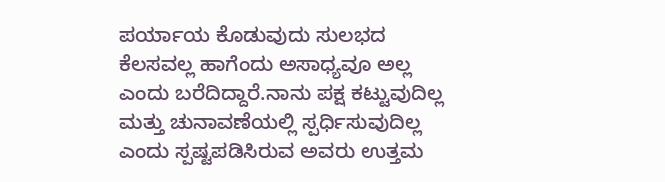ಪರ್ಯಾಯ ಕೊಡುವುದು ಸುಲಭದ ಕೆಲಸವಲ್ಲ ಹಾಗೆಂದು ಅಸಾಧ್ಯವೂ ಅಲ್ಲ ಎಂದು ಬರೆದಿದ್ದಾರೆ.ನಾನು ಪಕ್ಷ ಕಟ್ಟುವುದಿಲ್ಲ ಮತ್ತು ಚುನಾವಣೆಯಲ್ಲಿ ಸ್ಪರ್ಧಿಸುವುದಿಲ್ಲ ಎಂದು ಸ್ಪಷ್ಟಪಡಿಸಿರುವ ಅವರು ಉತ್ತಮ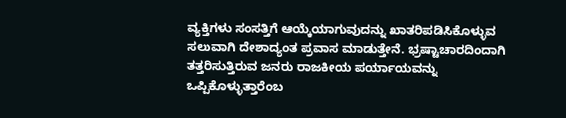ವ್ಯಕ್ತಿಗಳು ಸಂಸತ್ತಿಗೆ ಆಯ್ಕೆಯಾಗುವುದನ್ನು ಖಾತರಿಪಡಿಸಿಕೊಳ್ಳುವ ಸಲುವಾಗಿ ದೇಶಾದ್ಯಂತ ಪ್ರವಾಸ ಮಾಡುತ್ತೇನೆ. ಭ್ರಷ್ಟಾಚಾರದಿಂದಾಗಿ ತತ್ತರಿಸುತ್ತಿರುವ ಜನರು ರಾಜಕೀಯ ಪರ್ಯಾಯವನ್ನು ಒಪ್ಪಿಕೊಳ್ಳುತ್ತಾರೆಂಬ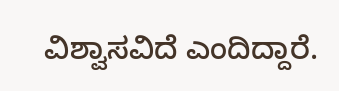ವಿಶ್ವಾಸವಿದೆ ಎಂದಿದ್ದಾರೆ.